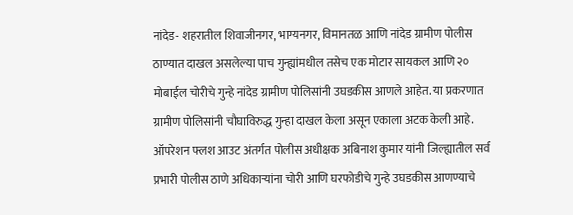नांदेड- शहरातील शिवाजीनगर, भाग्यनगर, विमानतळ आणि नांदेड ग्रामीण पोलीस ठाण्यात दाखल असलेल्या पाच गुन्ह्यांमधील तसेच एक मोटार सायकल आणि २० मोबाईल चोरीचे गुन्हे नांदेड ग्रामीण पोलिसांनी उघडकीस आणले आहेत. या प्रकरणात ग्रामीण पोलिसांनी चौघाविरुद्ध गुन्हा दाखल केला असून एकाला अटक केली आहे.
ऑपरेशन फ्लश आउट अंतर्गत पोलीस अधीक्षक अबिनाश कुमार यांनी जिल्ह्यातील सर्व प्रभारी पोलीस ठाणे अधिकाऱ्यांना चोरी आणि घरफोडीचे गुन्हे उघडकीस आणण्याचे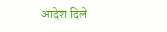आदेश दिले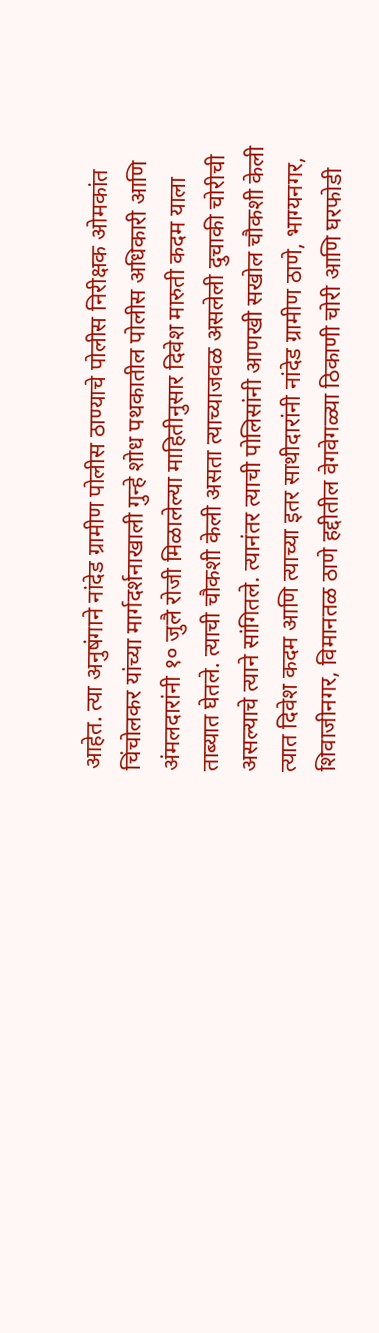आहेत. त्या अनुषंगाने नांदेड ग्रामीण पोलीस ठाण्याचे पोलीस निरीक्षक ओमकांत चिंचोलकर यांच्या मार्गदर्शनाखाली गुन्हे शोध पथकातील पोलीस अधिकारी आणि अंमलदारांनी १० जुलै रोजी मिळालेल्या माहितीनुसार दिवेश मारुती कदम याला ताब्यात घेतले. त्याची चौकशी केली असता त्याच्याजवळ असलेली दुचाकी चोरीची असल्याचे त्याने सांगितले. त्यानंतर त्याची पोलिसांनी आणखी सखोल चौकशी केली त्यात दिवेश कदम आणि त्याच्या इतर साथीदारांनी नांदेड ग्रामीण ठाणे, भाग्यनगर, शिवाजीनगर, विमानतळ ठाणे हद्दीतील वेगवेगळ्या ठिकाणी चोरी आणि घरफोडी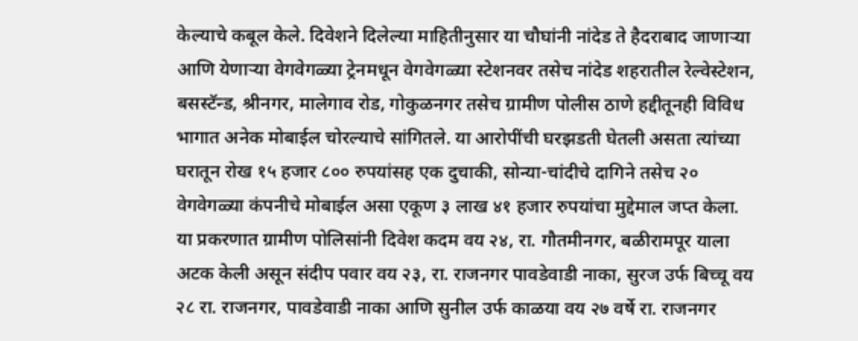केल्याचे कबूल केले. दिवेशने दिलेल्या माहितीनुसार या चौघांनी नांदेड ते हैदराबाद जाणाऱ्या आणि येणाऱ्या वेगवेगळ्या ट्रेनमधून वेगवेगळ्या स्टेशनवर तसेच नांदेड शहरातील रेल्वेस्टेशन, बसस्टॅन्ड, श्रीनगर, मालेगाव रोड, गोकुळनगर तसेच ग्रामीण पोलीस ठाणे हद्दीतूनही विविध भागात अनेक मोबाईल चोरल्याचे सांगितले. या आरोपींची घरझडती घेतली असता त्यांच्या घरातून रोख १५ हजार ८०० रुपयांसह एक दुचाकी, सोन्या-चांदीचे दागिने तसेच २० वेगवेगळ्या कंपनीचे मोबाईल असा एकूण ३ लाख ४१ हजार रुपयांचा मुद्देमाल जप्त केला.
या प्रकरणात ग्रामीण पोलिसांनी दिवेश कदम वय २४, रा. गौतमीनगर, बळीरामपूर याला अटक केली असून संदीप पवार वय २३, रा. राजनगर पावडेवाडी नाका, सुरज उर्फ बिच्चू वय २८ रा. राजनगर, पावडेवाडी नाका आणि सुनील उर्फ काळया वय २७ वर्षे रा. राजनगर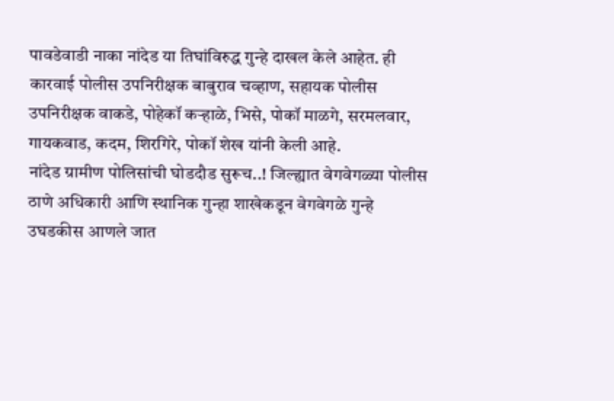पावडेवाडी नाका नांदेड या तिघांविरुद्ध गुन्हे दाखल केले आहेत. ही कारवाई पोलीस उपनिरीक्षक बाबुराव चव्हाण, सहायक पोलीस उपनिरीक्षक वाकडे, पोहेकॉ कऱ्हाळे, भिसे, पोकॉ माळगे, सरमलवार, गायकवाड, कदम, शिरगिरे, पोकॉ शेख यांनी केली आहे.
नांदेड ग्रामीण पोलिसांची घोडदौड सुरूच..! जिल्ह्यात वेगवेगळ्या पोलीस ठाणे अधिकारी आणि स्थानिक गुन्हा शाखेकडून वेगवेगळे गुन्हे उघडकीस आणले जात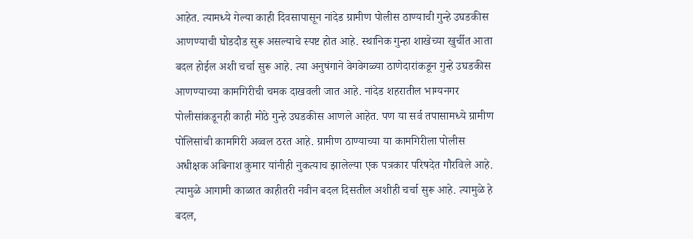आहेत. त्यामध्ये गेल्या काही दिवसापासून नांदेड ग्रामीण पोलीस ठाण्याची गुन्हे उघडकीस आणण्याची घोडदौड सुरू असल्याचे स्पष्ट होत आहे. स्थानिक गुन्हा शाखेच्या खुर्चीत आता बदल होईल अशी चर्चा सुरू आहे. त्या अनुषंगाने वेगवेगळ्या ठाणेदारांकडून गुन्हे उघडकीस आणण्याच्या कामगिरीची चमक दाखवली जात आहे. नांदेड शहरातील भाग्यनगर पोलीसांकडूनही काही मोठे गुन्हे उघडकीस आणले आहेत. पण या सर्व तपासामध्ये ग्रामीण पोलिसांची कामगिरी अव्वल ठरत आहे. ग्रामीण ठाण्याच्या या कामगिरीला पोलीस अधीक्षक अबिनाश कुमार यांनीही नुकत्याच झालेल्या एक पत्रकार परिषदेत गौरविले आहे. त्यामुळे आगामी काळात काहीतरी नवीन बदल दिसतील अशीही चर्चा सुरू आहे. त्यामुळे हे बदल,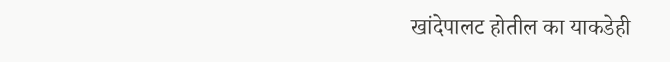खांदेपालट होतील का याकडेही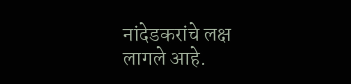नांदेडकरांचे लक्ष लागले आहे.